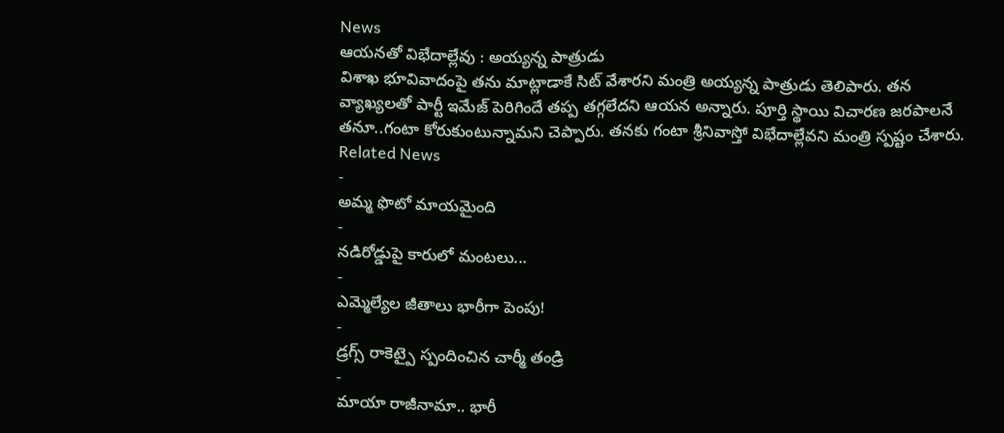News
ఆయనతో విభేదాల్లేవు : అయ్యన్న పాత్రుడు
విశాఖ భూవివాదంపై తను మాట్లాడాకే సిట్ వేశారని మంత్రి అయ్యన్న పాత్రుడు తెలిపారు. తన వ్యాఖ్యలతో పార్టీ ఇమేజ్ పెరిగిందే తప్ప తగ్గలేదని ఆయన అన్నారు. పూర్తి స్థాయి విచారణ జరపాలనే తనూ..గంటా కోరుకుంటున్నామని చెప్పారు. తనకు గంటా శ్రీనివాస్తో విభేదాల్లేవని మంత్రి స్పష్టం చేశారు.
Related News
-
అమ్మ ఫొటో మాయమైంది
-
నడిరోడ్డుపై కారులో మంటలు...
-
ఎమ్మెల్యేల జీతాలు భారీగా పెంపు!
-
డ్రగ్స్ రాకెట్పై స్పందించిన చార్మీ తండ్రి
-
మాయా రాజీనామా.. భారీ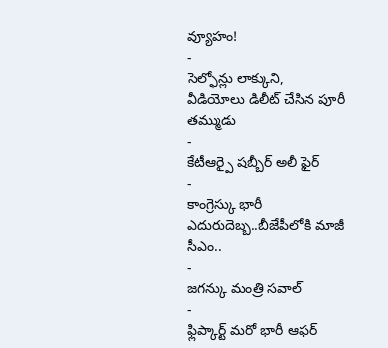వ్యూహం!
-
సెల్ఫోన్లు లాక్కుని, వీడియోలు డిలీట్ చేసిన పూరీ తమ్ముడు
-
కేటీఆర్పై షబ్బీర్ అలీ ఫైర్
-
కాంగ్రెస్కు భారీ ఎదురుదెబ్బ..బీజేపీలోకి మాజీ సీఎం..
-
జగన్కు మంత్రి సవాల్
-
ఫ్లిప్కార్ట్ మరో భారీ ఆఫర్